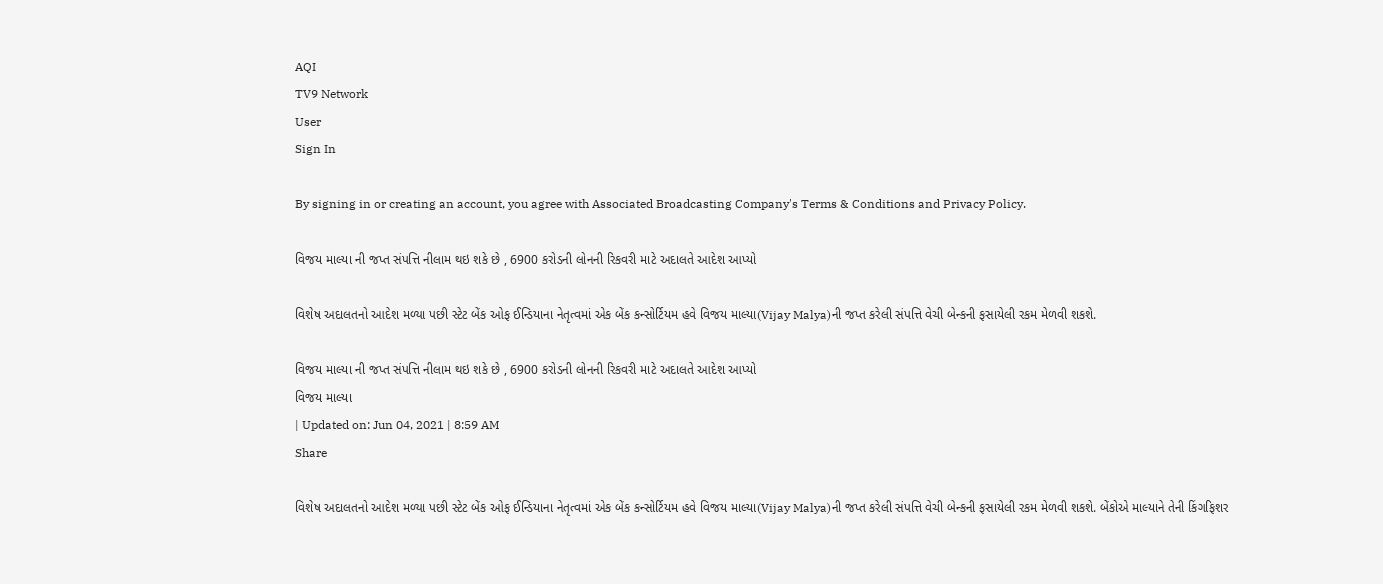AQI
TV9 Network
User
Sign In

By signing in or creating an account, you agree with Associated Broadcasting Company's Terms & Conditions and Privacy Policy.

વિજય માલ્યા ની જપ્ત સંપત્તિ નીલામ થઇ શકે છે , 6900 કરોડની લોનની રિકવરી માટે અદાલતે આદેશ આપ્યો

વિશેષ અદાલતનો આદેશ મળ્યા પછી સ્ટેટ બેંક ઓફ ઈન્ડિયાના નેતૃત્વમાં એક બેંક કન્સોર્ટિયમ હવે વિજય માલ્યા(Vijay Malya)ની જપ્ત કરેલી સંપત્તિ વેચી બેન્કની ફસાયેલી રકમ મેળવી શકશે.

વિજય માલ્યા ની જપ્ત સંપત્તિ નીલામ થઇ શકે છે , 6900 કરોડની લોનની રિકવરી માટે અદાલતે આદેશ આપ્યો
વિજય માલ્યા
| Updated on: Jun 04, 2021 | 8:59 AM
Share

વિશેષ અદાલતનો આદેશ મળ્યા પછી સ્ટેટ બેંક ઓફ ઈન્ડિયાના નેતૃત્વમાં એક બેંક કન્સોર્ટિયમ હવે વિજય માલ્યા(Vijay Malya)ની જપ્ત કરેલી સંપત્તિ વેચી બેન્કની ફસાયેલી રકમ મેળવી શકશે. બેંકોએ માલ્યાને તેની કિંગફિશર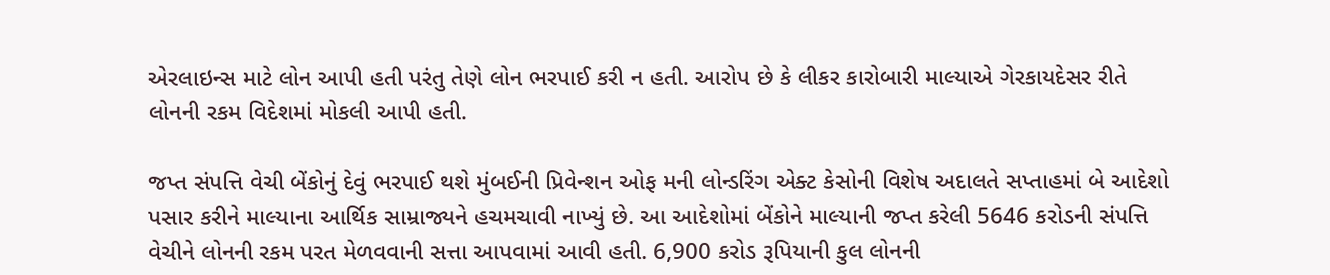એરલાઇન્સ માટે લોન આપી હતી પરંતુ તેણે લોન ભરપાઈ કરી ન હતી. આરોપ છે કે લીકર કારોબારી માલ્યાએ ગેરકાયદેસર રીતે લોનની રકમ વિદેશમાં મોકલી આપી હતી.

જપ્ત સંપત્તિ વેચી બેંકોનું દેવું ભરપાઈ થશે મુંબઈની પ્રિવેન્શન ઓફ મની લોન્ડરિંગ એક્ટ કેસોની વિશેષ અદાલતે સપ્તાહમાં બે આદેશો પસાર કરીને માલ્યાના આર્થિક સામ્રાજ્યને હચમચાવી નાખ્યું છે. આ આદેશોમાં બેંકોને માલ્યાની જપ્ત કરેલી 5646 કરોડની સંપત્તિ વેચીને લોનની રકમ પરત મેળવવાની સત્તા આપવામાં આવી હતી. 6,900 કરોડ રૂપિયાની કુલ લોનની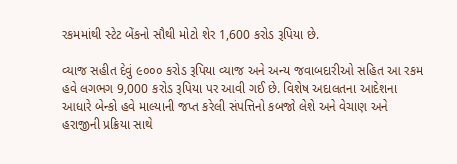રકમમાંથી સ્ટેટ બેંકનો સૌથી મોટો શેર 1,600 કરોડ રૂપિયા છે.

વ્યાજ સહીત દેવું ૯૦૦૦ કરોડ રૂપિયા વ્યાજ અને અન્ય જવાબદારીઓ સહિત આ રકમ હવે લગભગ 9,000 કરોડ રૂપિયા પર આવી ગઈ છે. વિશેષ અદાલતના આદેશના આધારે બેન્કો હવે માલ્યાની જપ્ત કરેલી સંપત્તિનો કબજો લેશે અને વેચાણ અને હરાજીની પ્રક્રિયા સાથે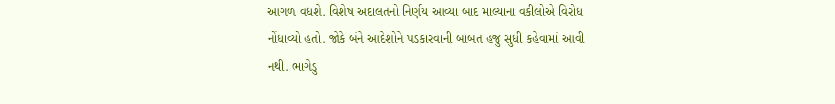આગળ વધશે. વિશેષ અદાલતનો નિર્ણય આવ્યા બાદ માલ્યાના વકીલોએ વિરોધ નોંધાવ્યો હતો. જોકે બંને આદેશોને પડકારવાની બાબત હજુ સુધી કહેવામાં આવી નથી. ભાગેડુ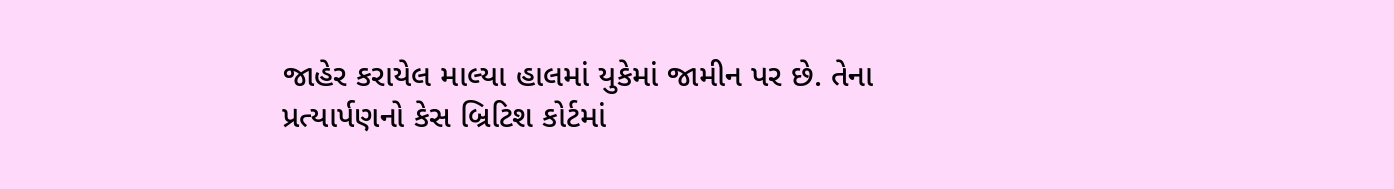જાહેર કરાયેલ માલ્યા હાલમાં યુકેમાં જામીન પર છે. તેના પ્રત્યાર્પણનો કેસ બ્રિટિશ કોર્ટમાં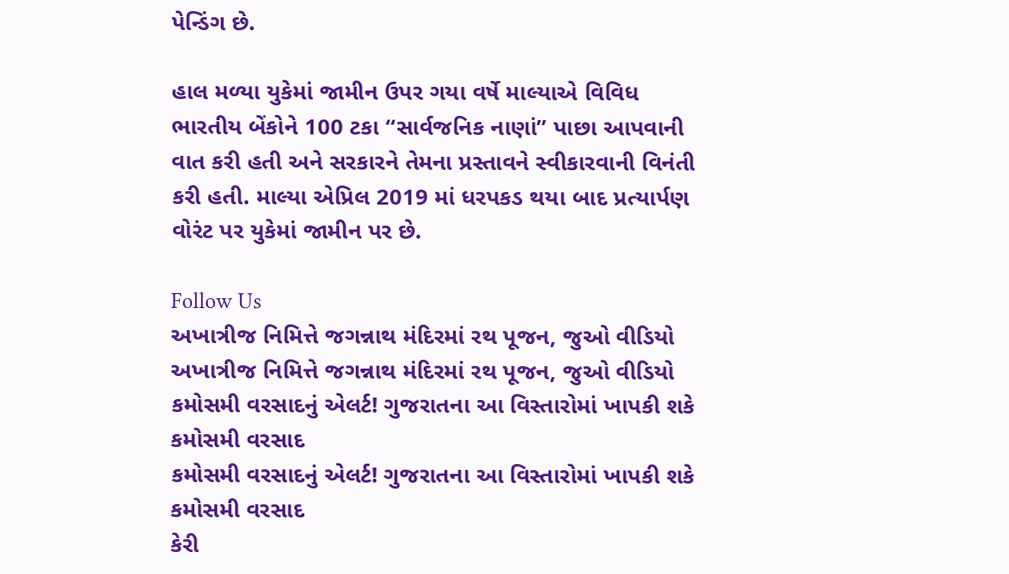પેન્ડિંગ છે.

હાલ મળ્યા યુકેમાં જામીન ઉપર ગયા વર્ષે માલ્યાએ વિવિધ ભારતીય બેંકોને 100 ટકા “સાર્વજનિક નાણાં” પાછા આપવાની વાત કરી હતી અને સરકારને તેમના પ્રસ્તાવને સ્વીકારવાની વિનંતી કરી હતી. માલ્યા એપ્રિલ 2019 માં ધરપકડ થયા બાદ પ્રત્યાર્પણ વોરંટ પર યુકેમાં જામીન પર છે.

Follow Us
અખાત્રીજ નિમિત્તે જગન્નાથ મંદિરમાં રથ પૂજન, જુઓ વીડિયો
અખાત્રીજ નિમિત્તે જગન્નાથ મંદિરમાં રથ પૂજન, જુઓ વીડિયો
કમોસમી વરસાદનું એલર્ટ! ગુજરાતના આ વિસ્તારોમાં ખાપકી શકે કમોસમી વરસાદ
કમોસમી વરસાદનું એલર્ટ! ગુજરાતના આ વિસ્તારોમાં ખાપકી શકે કમોસમી વરસાદ
કેરી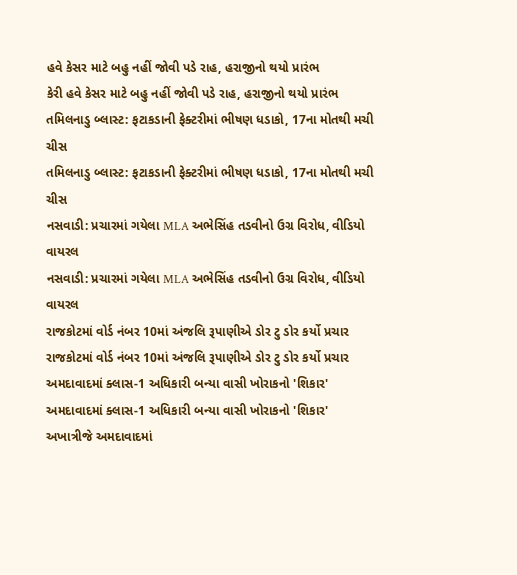હવે કેસર માટે બહુ નહીં જોવી પડે રાહ, હરાજીનો થયો પ્રારંભ
કેરી હવે કેસર માટે બહુ નહીં જોવી પડે રાહ, હરાજીનો થયો પ્રારંભ
તમિલનાડુ બ્લાસ્ટ: ફટાકડાની ફેક્ટરીમાં ભીષણ ધડાકો, 17ના મોતથી મચી ચીસ
તમિલનાડુ બ્લાસ્ટ: ફટાકડાની ફેક્ટરીમાં ભીષણ ધડાકો, 17ના મોતથી મચી ચીસ
નસવાડી: પ્રચારમાં ગયેલા MLA અભેસિંહ તડવીનો ઉગ્ર વિરોધ, વીડિયો વાયરલ
નસવાડી: પ્રચારમાં ગયેલા MLA અભેસિંહ તડવીનો ઉગ્ર વિરોધ, વીડિયો વાયરલ
રાજકોટમાં વોર્ડ નંબર 10માં અંજલિ રૂપાણીએ ડોર ટુ ડોર કર્યો પ્રચાર
રાજકોટમાં વોર્ડ નંબર 10માં અંજલિ રૂપાણીએ ડોર ટુ ડોર કર્યો પ્રચાર
અમદાવાદમાં ક્લાસ-1 અધિકારી બન્યા વાસી ખોરાકનો 'શિકાર'
અમદાવાદમાં ક્લાસ-1 અધિકારી બન્યા વાસી ખોરાકનો 'શિકાર'
અખાત્રીજે અમદાવાદમાં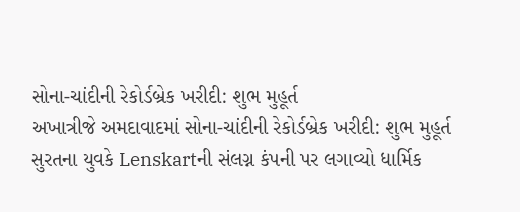સોના-ચાંદીની રેકોર્ડબ્રેક ખરીદી: શુભ મુહૂર્ત
અખાત્રીજે અમદાવાદમાં સોના-ચાંદીની રેકોર્ડબ્રેક ખરીદી: શુભ મુહૂર્ત
સુરતના યુવકે Lenskartની સંલગ્ન કંપની પર લગાવ્યો ધાર્મિક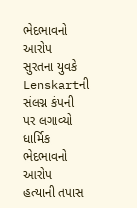ભેદભાવનો આરોપ
સુરતના યુવકે Lenskartની સંલગ્ન કંપની પર લગાવ્યો ધાર્મિક ભેદભાવનો આરોપ
હત્યાની તપાસ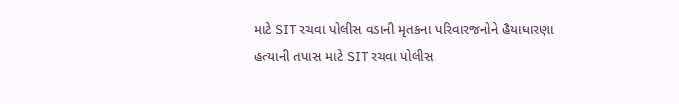માટે SIT રચવા પોલીસ વડાની મૃતકના પરિવારજનોને હૈયાધારણા
હત્યાની તપાસ માટે SIT રચવા પોલીસ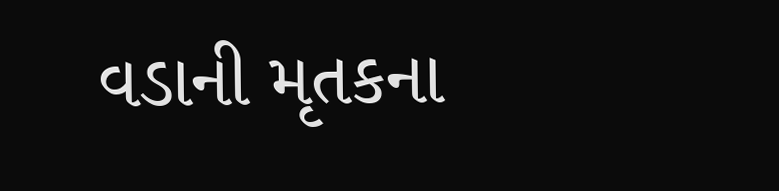વડાની મૃતકના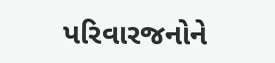પરિવારજનોને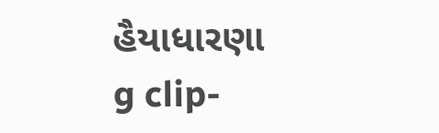હૈયાધારણા
g clip-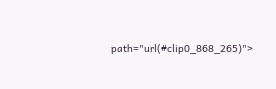path="url(#clip0_868_265)">